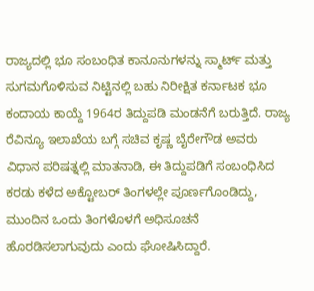ರಾಜ್ಯದಲ್ಲಿ ಭೂ ಸಂಬಂಧಿತ ಕಾನೂನುಗಳನ್ನು ಸ್ಮಾರ್ಟ್ ಮತ್ತು ಸುಗಮಗೊಳಿಸುವ ನಿಟ್ಟಿನಲ್ಲಿ ಬಹು ನಿರೀಕ್ಷಿತ ಕರ್ನಾಟಕ ಭೂ ಕಂದಾಯ ಕಾಯ್ದೆ 1964ರ ತಿದ್ದುಪಡಿ ಮಂಡನೆಗೆ ಬರುತ್ತಿದೆ. ರಾಜ್ಯ ರೆವಿನ್ಯೂ ಇಲಾಖೆಯ ಬಗ್ಗೆ ಸಚಿವ ಕೃಷ್ಣ ಬೈರೇಗೌಡ ಅವರು ವಿಧಾನ ಪರಿಷತ್ನಲ್ಲಿ ಮಾತನಾಡಿ, ಈ ತಿದ್ದುಪಡಿಗೆ ಸಂಬಂಧಿಸಿದ ಕರಡು ಕಳೆದ ಅಕ್ಟೋಬರ್ ತಿಂಗಳಲ್ಲೇ ಪೂರ್ಣಗೊಂಡಿದ್ದು, ಮುಂದಿನ ಒಂದು ತಿಂಗಳೊಳಗೆ ಅಧಿಸೂಚನೆ ಹೊರಡಿಸಲಾಗುವುದು ಎಂದು ಘೋಷಿಸಿದ್ದಾರೆ.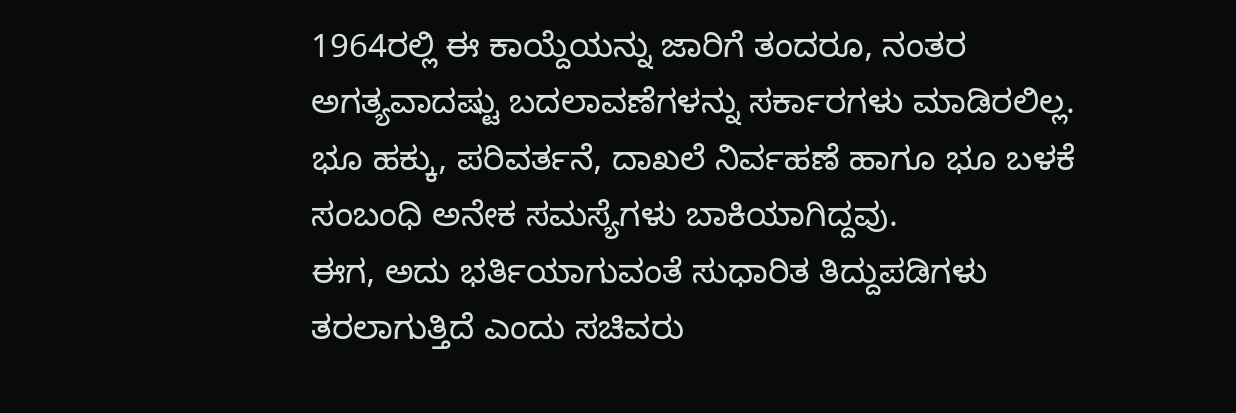1964ರಲ್ಲಿ ಈ ಕಾಯ್ದೆಯನ್ನು ಜಾರಿಗೆ ತಂದರೂ, ನಂತರ ಅಗತ್ಯವಾದಷ್ಟು ಬದಲಾವಣೆಗಳನ್ನು ಸರ್ಕಾರಗಳು ಮಾಡಿರಲಿಲ್ಲ. ಭೂ ಹಕ್ಕು, ಪರಿವರ್ತನೆ, ದಾಖಲೆ ನಿರ್ವಹಣೆ ಹಾಗೂ ಭೂ ಬಳಕೆ ಸಂಬಂಧಿ ಅನೇಕ ಸಮಸ್ಯೆಗಳು ಬಾಕಿಯಾಗಿದ್ದವು.
ಈಗ, ಅದು ಭರ್ತಿಯಾಗುವಂತೆ ಸುಧಾರಿತ ತಿದ್ದುಪಡಿಗಳು ತರಲಾಗುತ್ತಿದೆ ಎಂದು ಸಚಿವರು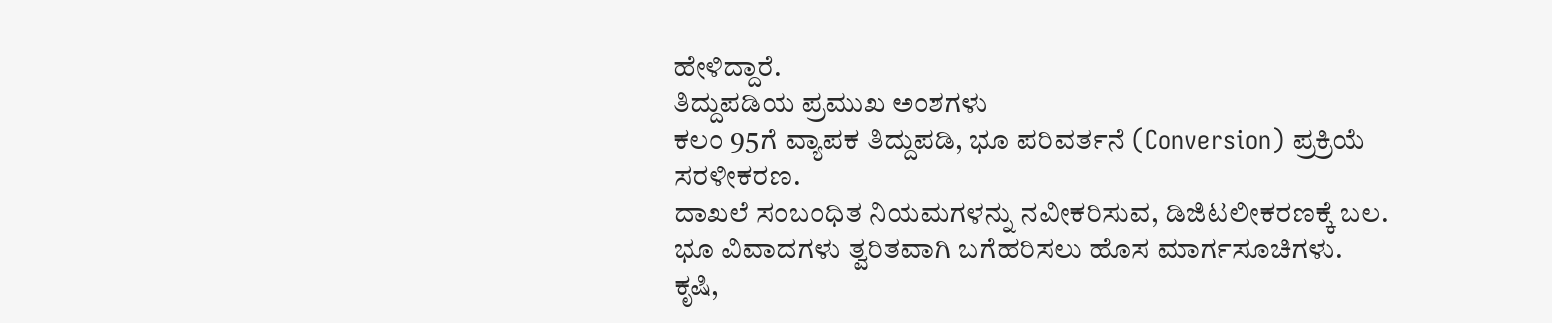ಹೇಳಿದ್ದಾರೆ.
ತಿದ್ದುಪಡಿಯ ಪ್ರಮುಖ ಅಂಶಗಳು
ಕಲಂ 95ಗೆ ವ್ಯಾಪಕ ತಿದ್ದುಪಡಿ, ಭೂ ಪರಿವರ್ತನೆ (Conversion) ಪ್ರಕ್ರಿಯೆ ಸರಳೀಕರಣ.
ದಾಖಲೆ ಸಂಬಂಧಿತ ನಿಯಮಗಳನ್ನು ನವೀಕರಿಸುವ, ಡಿಜಿಟಲೀಕರಣಕ್ಕೆ ಬಲ.
ಭೂ ವಿವಾದಗಳು ತ್ವರಿತವಾಗಿ ಬಗೆಹರಿಸಲು ಹೊಸ ಮಾರ್ಗಸೂಚಿಗಳು.
ಕೃಷಿ,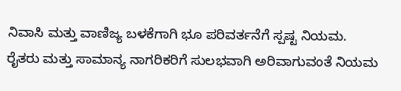ನಿವಾಸಿ ಮತ್ತು ವಾಣಿಜ್ಯ ಬಳಕೆಗಾಗಿ ಭೂ ಪರಿವರ್ತನೆಗೆ ಸ್ಪಷ್ಟ ನಿಯಮ.
ರೈತರು ಮತ್ತು ಸಾಮಾನ್ಯ ನಾಗರಿಕರಿಗೆ ಸುಲಭವಾಗಿ ಅರಿವಾಗುವಂತೆ ನಿಯಮ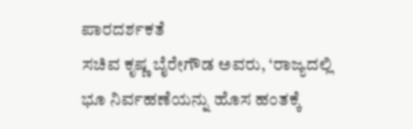ಪಾರದರ್ಶಕತೆ
ಸಚಿವ ಕೃಷ್ಣ ಬೈರೇಗೌಡ ಅವರು, ‘ರಾಜ್ಯದಲ್ಲಿ ಭೂ ನಿರ್ವಹಣೆಯನ್ನು ಹೊಸ ಹಂತಕ್ಕೆ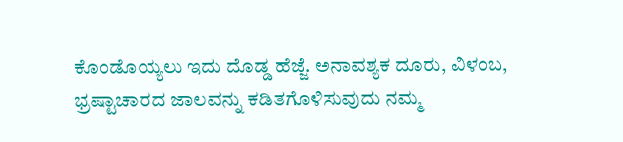ಕೊಂಡೊಯ್ಯಲು ಇದು ದೊಡ್ಡ ಹೆಜ್ಜೆ. ಅನಾವಶ್ಯಕ ದೂರು, ವಿಳಂಬ, ಭ್ರಷ್ಟಾಚಾರದ ಜಾಲವನ್ನು ಕಡಿತಗೊಳಿಸುವುದು ನಮ್ಮ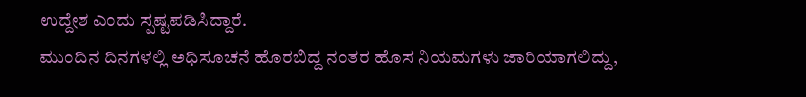ಉದ್ದೇಶ ಎಂದು ಸ್ಪಷ್ಟಪಡಿಸಿದ್ದಾರೆ.
ಮುಂದಿನ ದಿನಗಳಲ್ಲಿ ಅಧಿಸೂಚನೆ ಹೊರಬಿದ್ದ ನಂತರ ಹೊಸ ನಿಯಮಗಳು ಜಾರಿಯಾಗಲಿದ್ದು,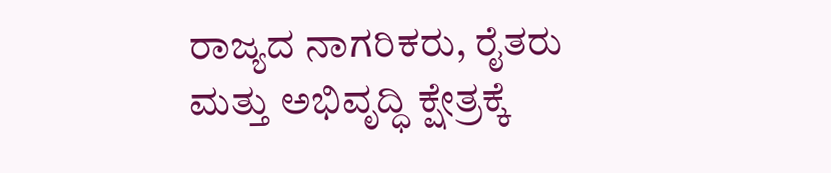ರಾಜ್ಯದ ನಾಗರಿಕರು, ರೈತರು ಮತ್ತು ಅಭಿವೃದ್ಧಿ ಕ್ಷೇತ್ರಕ್ಕೆ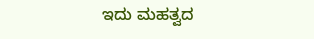ಇದು ಮಹತ್ವದ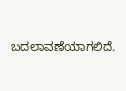ಬದಲಾವಣೆಯಾಗಲಿದೆ.